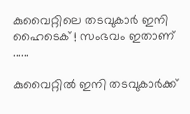കുവൈറ്റിലെ തടവുകാർ ഇനി ഹൈടെക് ! സംഭവം ഇതാണ് ......

കുവൈറ്റിൽ ഇനി തടവുകാർക്ക്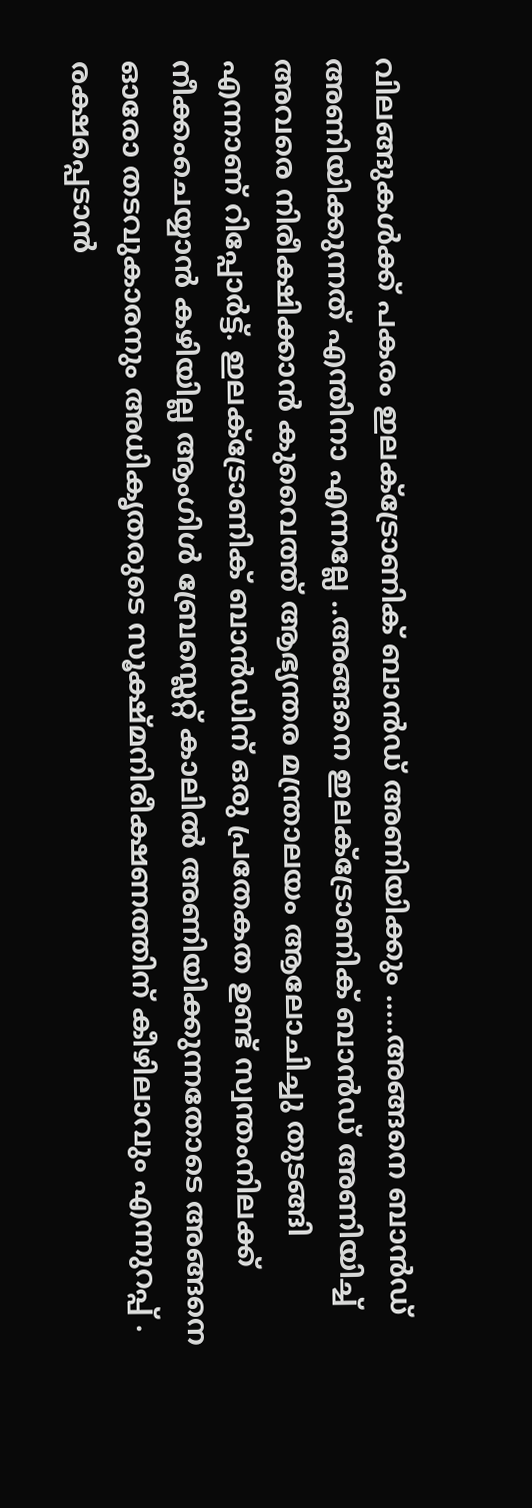വിലങ്ങുകൾക്ക് പകരം ഇലക്ട്രോണിക് ബാൻഡ് അണിയിക്കും .....അങ്ങനെ ബാൻഡ് അണിയിക്കുന്നത് എന്തിനാ എന്നല്ലേ ..അങ്ങനെ ഇലക്ട്രോണിക് ബാൻഡ് അണിയിച്ച് അവരെ നിരീക്ഷിക്കാൻ കുവൈത്ത് ആഭ്യന്തര മന്ത്രാലയം ആലോചിച്ചു തുടങ്ങി എന്നാണ് റിപ്പോർട്ട്. ഇലക്ട്രോണിക് ബാൻഡിന് ഒരു പ്രതേകത ഉണ്ട് സ്വന്തംനിലക്ക് നീക്കംചെയ്യാൻ കഴിയില്ല ആംഗിൾ ബ്രേസ്ലെറ്റ് കാലിൽ അണിയിക്കുന്നതോടെ അങ്ങനെ ഓരോ തടവുകാരനും അധികൃതരുടെ സൂക്ഷ്മനിരീക്ഷണത്തിന് കീഴിലാവും എന്നുറപ്പ് . രക്ഷപ്പെടാൻ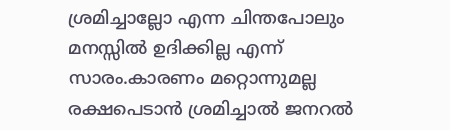ശ്രമിച്ചാല്ലോ എന്ന ചിന്തപോലും മനസ്സിൽ ഉദിക്കില്ല എന്ന് സാരം.കാരണം മറ്റൊന്നുമല്ല രക്ഷപെടാൻ ശ്രമിച്ചാൽ ജനറൽ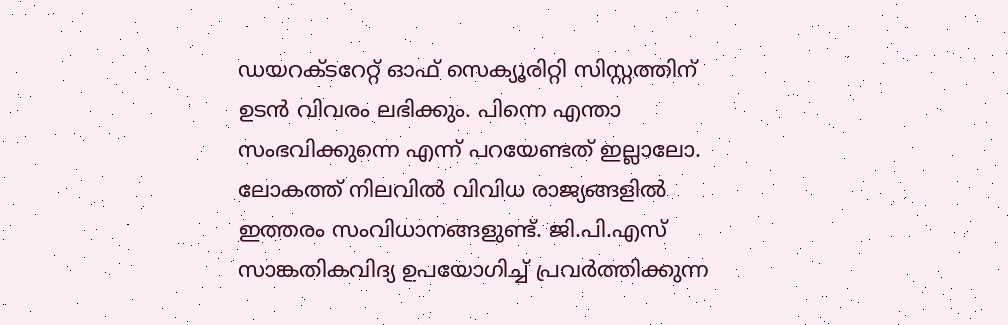ഡയറക്ടറേറ്റ് ഓഫ് സെക്യൂരിറ്റി സിസ്റ്റത്തിന് ഉടൻ വിവരം ലഭിക്കും. പിന്നെ എന്താ സംഭവിക്കുന്നെ എന്ന് പറയേണ്ടത് ഇല്ലാലോ.
ലോകത്ത് നിലവിൽ വിവിധ രാജ്യങ്ങളിൽ ഇത്തരം സംവിധാനങ്ങളുണ്ട്. ജി.പി.എസ് സാങ്കതികവിദ്യ ഉപയോഗിച്ച് പ്രവർത്തിക്കുന്ന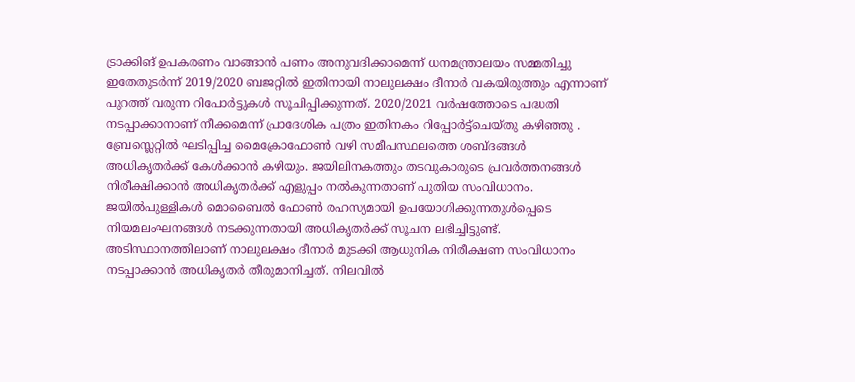ട്രാക്കിങ് ഉപകരണം വാങ്ങാൻ പണം അനുവദിക്കാമെന്ന് ധനമന്ത്രാലയം സമ്മതിച്ചു ഇതേതുടർന്ന് 2019/2020 ബജറ്റിൽ ഇതിനായി നാലുലക്ഷം ദീനാർ വകയിരുത്തും എന്നാണ് പുറത്ത് വരുന്ന റിപോർട്ടുകൾ സൂചിപ്പിക്കുന്നത്. 2020/2021 വർഷത്തോടെ പദ്ധതി നടപ്പാക്കാനാണ് നീക്കമെന്ന് പ്രാദേശിക പത്രം ഇതിനകം റിപ്പോർട്ട്ചെയ്തു കഴിഞ്ഞു . ബ്രേസ്ലെറ്റിൽ ഘടിപ്പിച്ച മൈക്രോഫോൺ വഴി സമീപസ്ഥലത്തെ ശബ്ദങ്ങൾ അധികൃതർക്ക് കേൾക്കാൻ കഴിയും. ജയിലിനകത്തും തടവുകാരുടെ പ്രവർത്തനങ്ങൾ നിരീക്ഷിക്കാൻ അധികൃതർക്ക് എളുപ്പം നൽകുന്നതാണ് പുതിയ സംവിധാനം. ജയിൽപുള്ളികൾ മൊബൈൽ ഫോൺ രഹസ്യമായി ഉപയോഗിക്കുന്നതുൾപ്പെടെ നിയമലംഘനങ്ങൾ നടക്കുന്നതായി അധികൃതർക്ക് സൂചന ലഭിച്ചിട്ടുണ്ട്. അടിസ്ഥാനത്തിലാണ് നാലുലക്ഷം ദീനാർ മുടക്കി ആധുനിക നിരീക്ഷണ സംവിധാനം നടപ്പാക്കാൻ അധികൃതർ തീരുമാനിച്ചത്. നിലവിൽ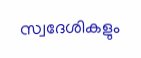സ്വദേശികളും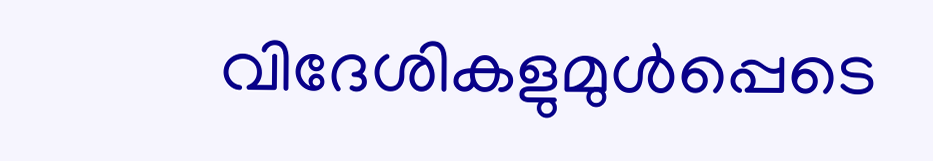വിദേശികളുമുൾപ്പെടെ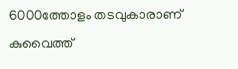6000ത്തോളം തടവുകാരാണ് കുവൈത്ത്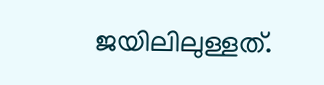ജയിലിലുള്ളത്.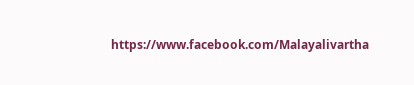https://www.facebook.com/Malayalivartha